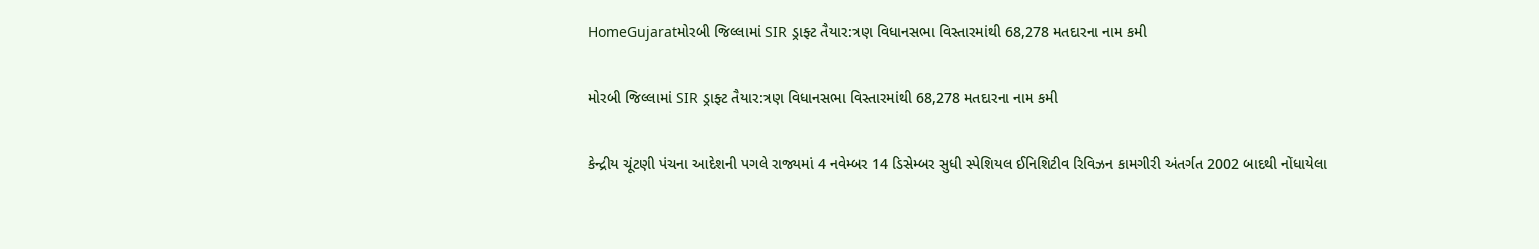HomeGujaratમોરબી જિલ્લામાં SIR ડ્રાફ્ટ તૈયાર:ત્રણ વિધાનસભા વિસ્તારમાંથી 68,278 મતદારના નામ કમી

મોરબી જિલ્લામાં SIR ડ્રાફ્ટ તૈયાર:ત્રણ વિધાનસભા વિસ્તારમાંથી 68,278 મતદારના નામ કમી

કેન્દ્રીય ચૂંટણી પંચના આદેશની પગલે રાજ્યમાં 4 નવેમ્બર 14 ડિસેમ્બર સુધી સ્પેશિયલ ઈનિશિટીવ રિવિઝન કામગીરી અંતર્ગત 2002 બાદથી નોંધાયેલા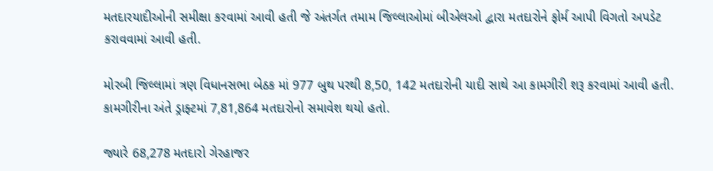મતદારયાદીઓની સમીક્ષા કરવામાં આવી હતી જે અંતર્ગત તમામ જિલ્લાઓમાં બીએલઓ દ્વારા મતદારોને ફોર્મ આપી વિગતો અપડેટ કરાવવામાં આવી હતી.

મોરબી જિલ્લામાં ત્રણ વિધાનસભા બેઠક માં 977 બુથ પરથી 8,50, 142 મતદારોની યાદી સાથે આ કામગીરી શરૂ કરવામાં આવી હતી. કામગીરીના અંતે ડ્રાફ્ટમાં 7,81,864 મતદારોનો સમાવેશ થયો હતો.

જ્યારે 68,278 મતદારો ગેરહાજર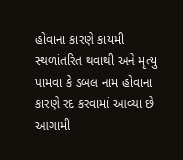હોવાના કારણે કાયમી સ્થળાંતરિત થવાથી અને મૃત્યુ પામવા કે ડબલ નામ હોવાના કારણે રદ કરવામાં આવ્યા છે આગામી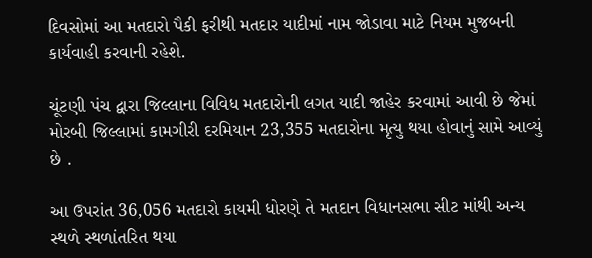દિવસોમાં આ મતદારો પૈકી ફરીથી મતદાર યાદીમાં નામ જોડાવા માટે નિયમ મુજબની કાર્યવાહી કરવાની રહેશે.

ચૂંટણી પંચ દ્વારા જિલ્લાના વિવિધ મતદારોની લગત યાદી જાહેર કરવામાં આવી છે જેમાં મોરબી જિલ્લામાં કામગીરી દરમિયાન 23,355 મતદારોના મૃત્યુ થયા હોવાનું સામે આવ્યું છે .

આ ઉપરાંત 36,056 મતદારો કાયમી ધોરણે તે મતદાન વિધાનસભા સીટ માંથી અન્ય સ્થળે સ્થળાંતરિત થયા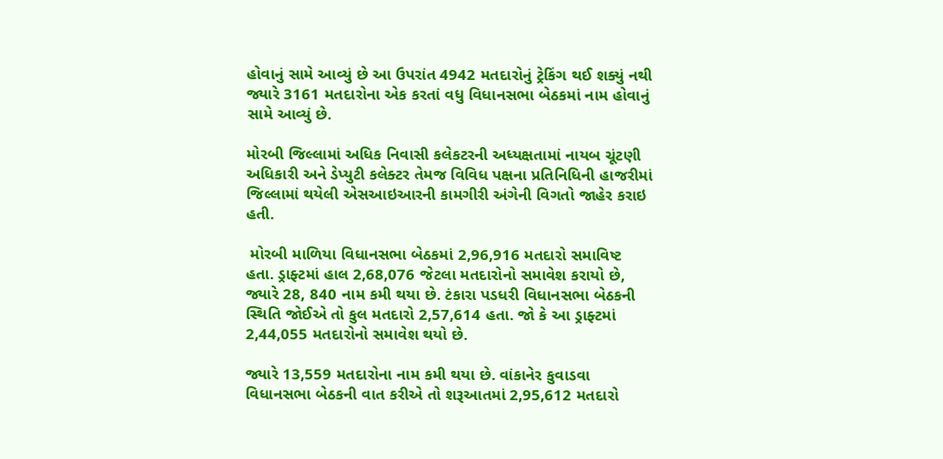હોવાનું સામે આવ્યું છે આ ઉપરાંત 4942 મતદારોનું ટ્રેકિંગ થઈ શક્યું નથી જ્યારે 3161 મતદારોના એક કરતાં વધુ વિધાનસભા બેઠકમાં નામ હોવાનું સામે આવ્યું છે.

મોરબી જિલ્લામાં અધિક નિવાસી કલેકટરની અધ્યક્ષતામાં નાયબ ચૂંટણી અધિકારી અને ડેપ્યુટી કલેક્ટર તેમજ વિવિધ પક્ષના પ્રતિનિધિની હાજરીમાં જિલ્લામાં થયેલી એસઆઇઆરની કામગીરી અંગેની વિગતો જાહેર કરાઇ હતી.

 મોરબી માળિયા વિધાનસભા બેઠકમાં 2,96,916 મતદારો સમાવિષ્ટ હતા. ડ્રાફ્ટમાં હાલ 2,68,076 જેટલા મતદારોનો સમાવેશ કરાયો છે, જ્યારે 28, 840 નામ કમી થયા છે. ટંકારા પડધરી વિધાનસભા બેઠકની સ્થિતિ જોઈએ તો કુલ મતદારો 2,57,614 હતા. જો કે આ ડ્રાફ્ટમાં 2,44,055 મતદારોનો સમાવેશ થયો છે.

જ્યારે 13,559 મતદારોના નામ કમી થયા છે. વાંકાનેર કુવાડવા વિધાનસભા બેઠકની વાત કરીએ તો શરૂઆતમાં 2,95,612 મતદારો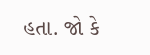હતા. જો કે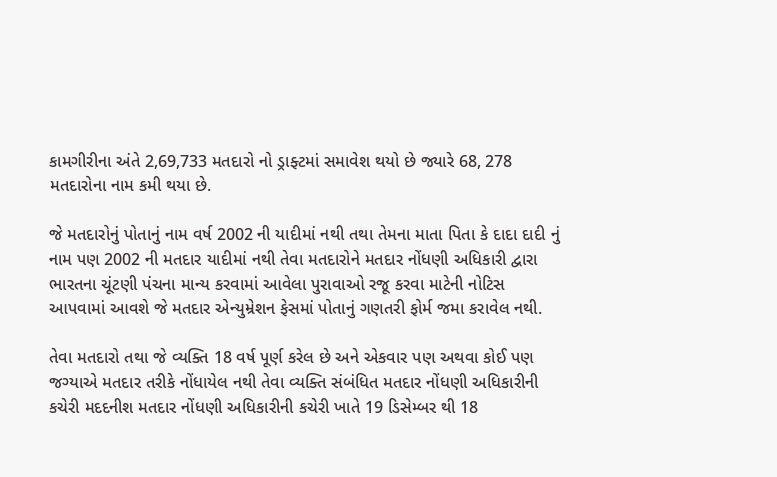કામગીરીના અંતે 2,69,733 મતદારો નો ડ્રાફ્ટમાં સમાવેશ થયો છે જ્યારે 68, 278 મતદારોના નામ કમી થયા છે.

જે મતદારોનું પોતાનું નામ વર્ષ 2002 ની યાદીમાં નથી તથા તેમના માતા પિતા કે દાદા દાદી નું નામ પણ 2002 ની મતદાર યાદીમાં નથી તેવા મતદારોને મતદાર નોંધણી અધિકારી દ્વારા ભારતના ચૂંટણી પંચના માન્ય કરવામાં આવેલા પુરાવાઓ રજૂ કરવા માટેની નોટિસ આપવામાં આવશે જે મતદાર એન્યુમ્રેશન ફેસમાં પોતાનું ગણતરી ફોર્મ જમા કરાવેલ નથી.

તેવા મતદારો તથા જે વ્યક્તિ 18 વર્ષ પૂર્ણ કરેલ છે અને એકવાર પણ અથવા કોઈ પણ જગ્યાએ મતદાર તરીકે નોંધાયેલ નથી તેવા વ્યક્તિ સંબંધિત મતદાર નોંધણી અધિકારીની કચેરી મદદનીશ મતદાર નોંધણી અધિકારીની કચેરી ખાતે 19 ડિસેમ્બર થી 18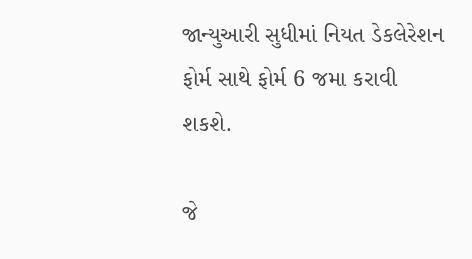જાન્યુઆરી સુધીમાં નિયત ડેકલેરેશન ફોર્મ સાથે ફોર્મ 6 જમા કરાવી શકશે.

જે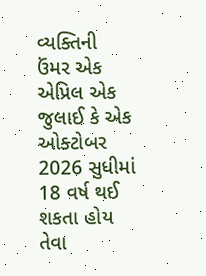વ્યક્તિની ઉંમર એક એપ્રિલ એક જુલાઈ કે એક ઓક્ટોબર 2026 સુધીમાં 18 વર્ષ થઈ શકતા હોય તેવા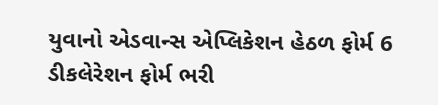યુવાનો એડવાન્સ એપ્લિકેશન હેઠળ ફોર્મ 6 ડીકલેરેશન ફોર્મ ભરી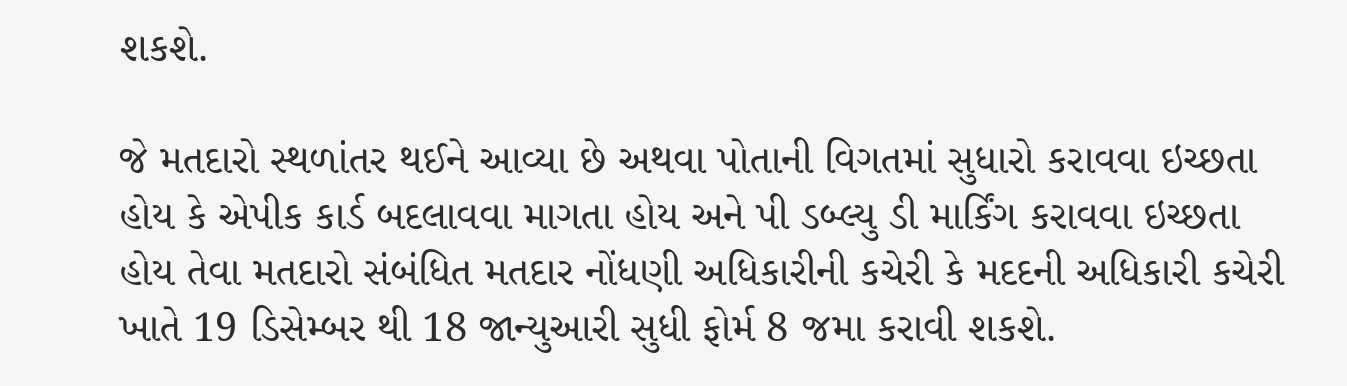શકશે.

જે મતદારો સ્થળાંતર થઈને આવ્યા છે અથવા પોતાની વિગતમાં સુધારો કરાવવા ઇચ્છતા હોય કે એપીક કાર્ડ બદલાવવા માગતા હોય અને પી ડબ્લ્યુ ડી માર્કિંગ કરાવવા ઇચ્છતા હોય તેવા મતદારો સંબંધિત મતદાર નોંધણી અધિકારીની કચેરી કે મદદની અધિકારી કચેરી ખાતે 19 ડિસેમ્બર થી 18 જાન્યુઆરી સુધી ફોર્મ 8 જમા કરાવી શકશે.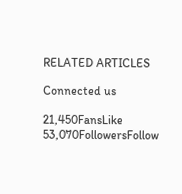RELATED ARTICLES

Connected us

21,450FansLike
53,070FollowersFollow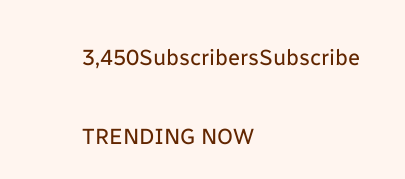3,450SubscribersSubscribe

TRENDING NOW